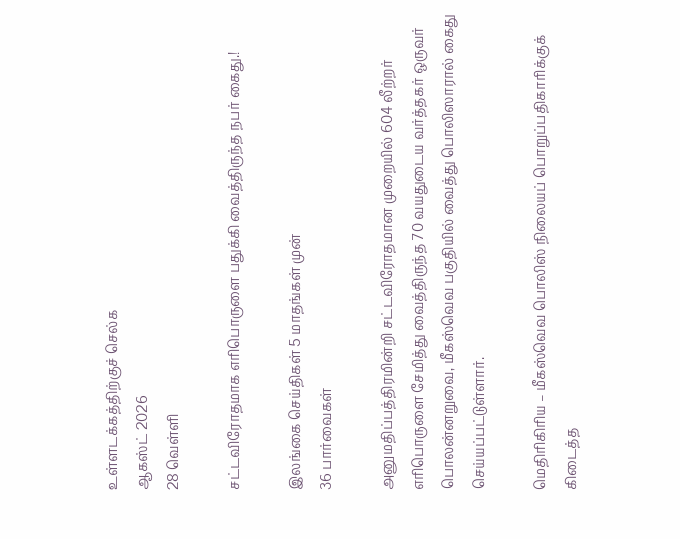உள்ளடக்கத்திற்குச் செல்க
ஆகஸ்ட் 2026
28 வெள்ளி

சட்டவிரோதமாக எரிபொருளை பதுக்கி வைத்திருந்த நபர் கைது.!

இலங்கை செய்திகள் 5 மாதங்கள் முன்
36 பார்வைகள்

அனுமதிப்பத்திரமின்றி சட்டவிரோதமான முறையில் 604 லீற்றர் எரிபொருளை சேமித்து வைத்திருந்த 70 வயதுடைய வர்த்தகர் ஒருவர் பொலன்னறுவை, மீகஸ்வெவ பகுதியில் வைத்து பொலிஸாரால் கைது செய்யப்பட்டுள்ளார்.

மெதிரிகிரிய – மீகஸ்வெவ பொலிஸ் நிலையப் பொறுப்பதிகாரிக்குக் கிடைத்த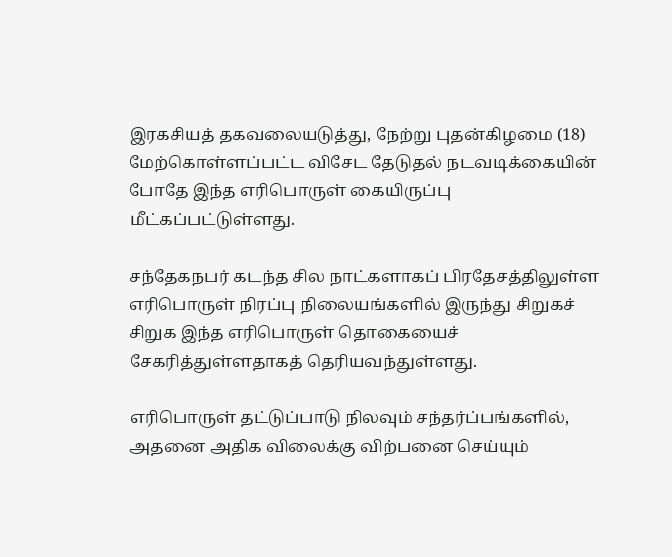இரகசியத் தகவலையடுத்து, நேற்று புதன்கிழமை (18) மேற்கொள்ளப்பட்ட விசேட தேடுதல் நடவடிக்கையின் போதே இந்த எரிபொருள் கையிருப்பு மீட்கப்பட்டுள்ளது.

சந்தேகநபர் கடந்த சில நாட்களாகப் பிரதேசத்திலுள்ள எரிபொருள் நிரப்பு நிலையங்களில் இருந்து சிறுகச் சிறுக இந்த எரிபொருள் தொகையைச் சேகரித்துள்ளதாகத் தெரியவந்துள்ளது.

எரிபொருள் தட்டுப்பாடு நிலவும் சந்தர்ப்பங்களில், அதனை அதிக விலைக்கு விற்பனை செய்யும்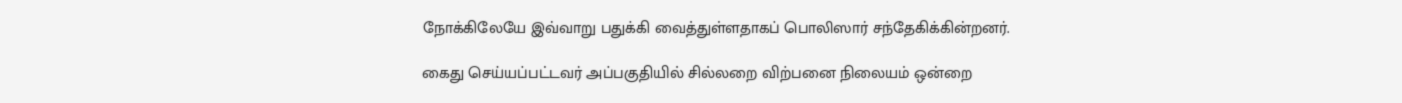நோக்கிலேயே இவ்வாறு பதுக்கி வைத்துள்ளதாகப் பொலிஸார் சந்தேகிக்கின்றனர்.

கைது செய்யப்பட்டவர் அப்பகுதியில் சில்லறை விற்பனை நிலையம் ஒன்றை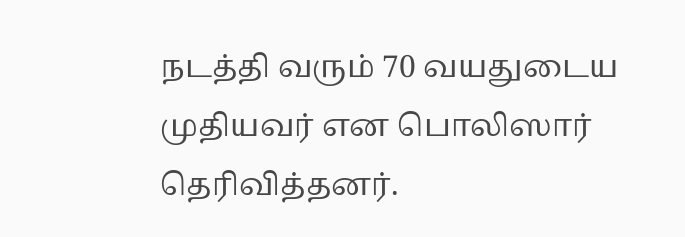நடத்தி வரும் 70 வயதுடைய முதியவர் என பொலிஸார் தெரிவித்தனர்.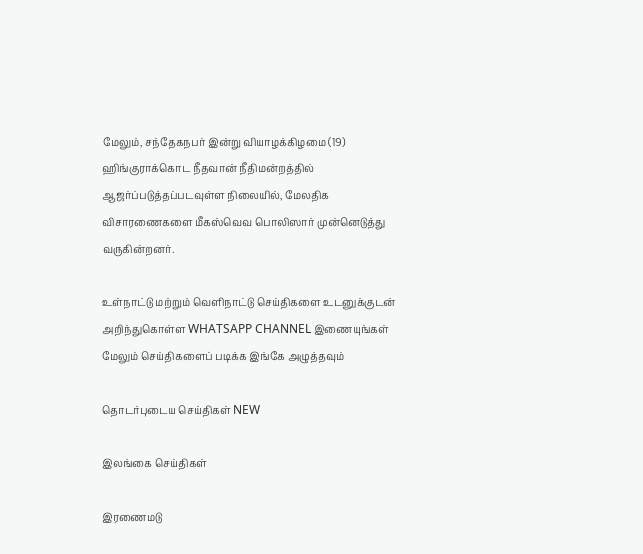மேலும், சந்தேகநபர் இன்று வியாழக்கிழமை (19) ஹிங்குராக்கொட நீதவான் நீதிமன்றத்தில் ஆஜர்ப்படுத்தப்படவுள்ள நிலையில், மேலதிக விசாரணைகளை மீகஸ்வெவ பொலிஸார் முன்னெடுத்து வருகின்றனர்.

உள்நாட்டு மற்றும் வெளிநாட்டு செய்திகளை உடனுக்குடன் அறிந்துகொள்ள WHATSAPP CHANNEL இணையுங்கள்
மேலும் செய்திகளைப் படிக்க இங்கே அழுத்தவும்

தொடர்புடைய செய்திகள் NEW

இலங்கை செய்திகள்

இரணைமடு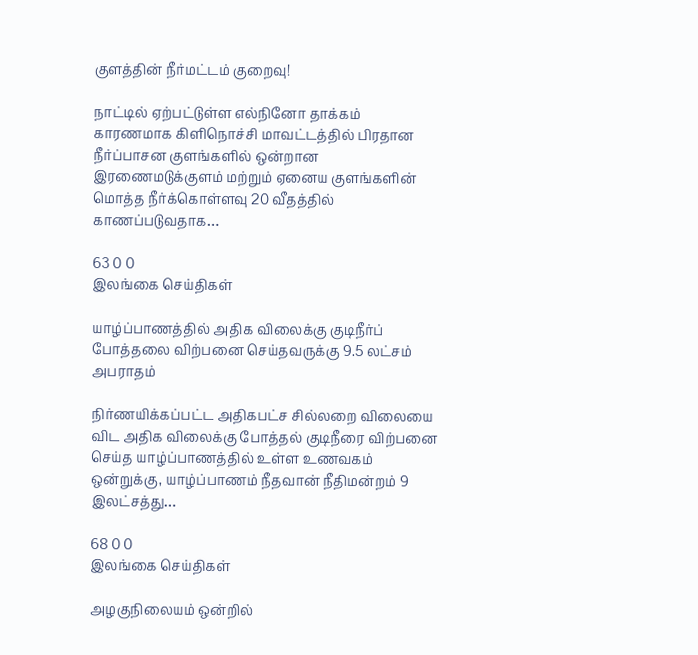குளத்தின் நீர்மட்டம் குறைவு!

நாட்டில் ஏற்பட்டுள்ள எல்நினோ தாக்கம் காரணமாக கிளிநொச்சி மாவட்டத்தில் பிரதான நீர்ப்பாசன குளங்களில் ஒன்றான இரணைமடுக்குளம் மற்றும் ஏனைய குளங்களின் மொத்த நீர்க்கொள்ளவு 20 வீதத்தில் காணப்படுவதாக…

63 0 0
இலங்கை செய்திகள்

யாழ்ப்பாணத்தில் அதிக விலைக்கு குடிநீர்ப் போத்தலை விற்பனை செய்தவருக்கு 9.5 லட்சம் அபராதம்

நிர்ணயிக்கப்பட்ட அதிகபட்ச சில்லறை விலையை விட அதிக விலைக்கு போத்தல் குடிநீரை விற்பனை செய்த யாழ்ப்பாணத்தில் உள்ள உணவகம் ஒன்றுக்கு, யாழ்ப்பாணம் நீதவான் நீதிமன்றம் 9 இலட்சத்து…

68 0 0
இலங்கை செய்திகள்

அழகுநிலையம் ஒன்றில்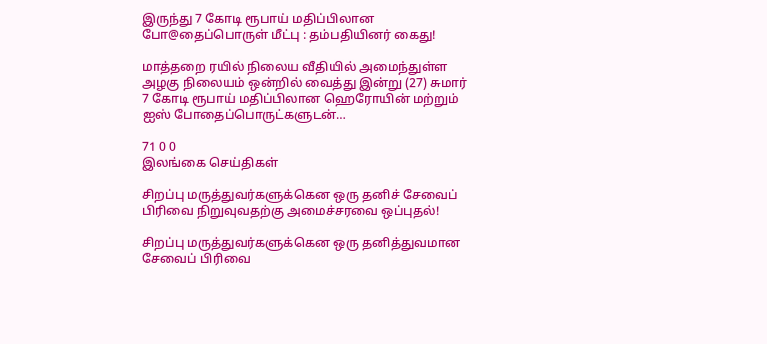இருந்து 7 கோடி ரூபாய் மதிப்பிலான போ@தைப்பொருள் மீட்பு : தம்பதியினர் கைது!

மாத்தறை ரயில் நிலைய வீதியில் அமைந்துள்ள அழகு நிலையம் ஒன்றில் வைத்து இன்று (27) சுமார் 7 கோடி ரூபாய் மதிப்பிலான ஹெரோயின் மற்றும் ஐஸ் போதைப்பொருட்களுடன்…

71 0 0
இலங்கை செய்திகள்

சிறப்பு மருத்துவர்களுக்கென ஒரு தனிச் சேவைப் பிரிவை நிறுவுவதற்கு அமைச்சரவை ஒப்புதல்!

சிறப்பு மருத்துவர்களுக்கென ஒரு தனித்துவமான சேவைப் பிரிவை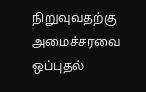நிறுவுவதற்கு அமைச்சரவை ஒப்புதல்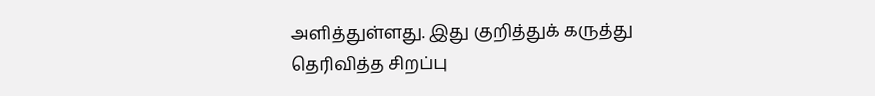அளித்துள்ளது. இது குறித்துக் கருத்து தெரிவித்த சிறப்பு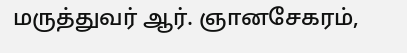மருத்துவர் ஆர். ஞானசேகரம்,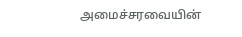அமைச்சரவையின்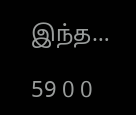இந்த…

59 0 0